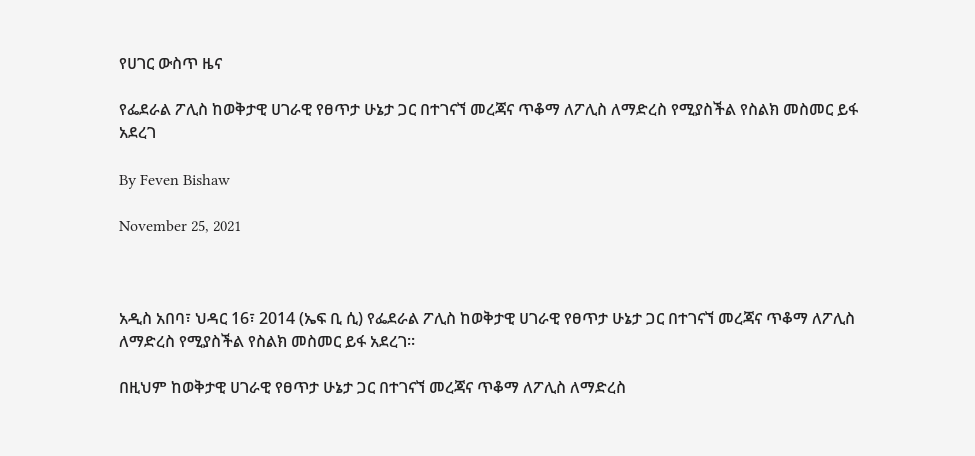የሀገር ውስጥ ዜና

የፌደራል ፖሊስ ከወቅታዊ ሀገራዊ የፀጥታ ሁኔታ ጋር በተገናኘ መረጃና ጥቆማ ለፖሊስ ለማድረስ የሚያስችል የስልክ መስመር ይፋ አደረገ

By Feven Bishaw

November 25, 2021



አዲስ አበባ፣ ህዳር 16፣ 2014 (ኤፍ ቢ ሲ) የፌደራል ፖሊስ ከወቅታዊ ሀገራዊ የፀጥታ ሁኔታ ጋር በተገናኘ መረጃና ጥቆማ ለፖሊስ ለማድረስ የሚያስችል የስልክ መስመር ይፋ አደረገ፡፡

በዚህም ከወቅታዊ ሀገራዊ የፀጥታ ሁኔታ ጋር በተገናኘ መረጃና ጥቆማ ለፖሊስ ለማድረስ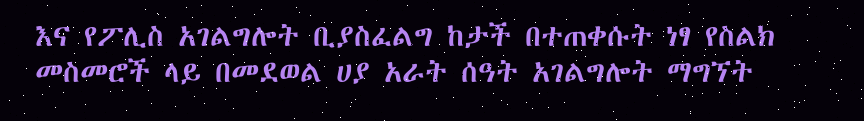እና የፖሊስ አገልግሎት ቢያስፈልግ ከታች በተጠቀሱት ነፃ የስልክ መስመሮች ላይ በመደወል ሀያ አራት ሰዓት አገልግሎት ማግኘት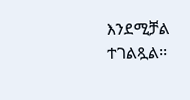እንደሚቻል ተገልጿል፡፡